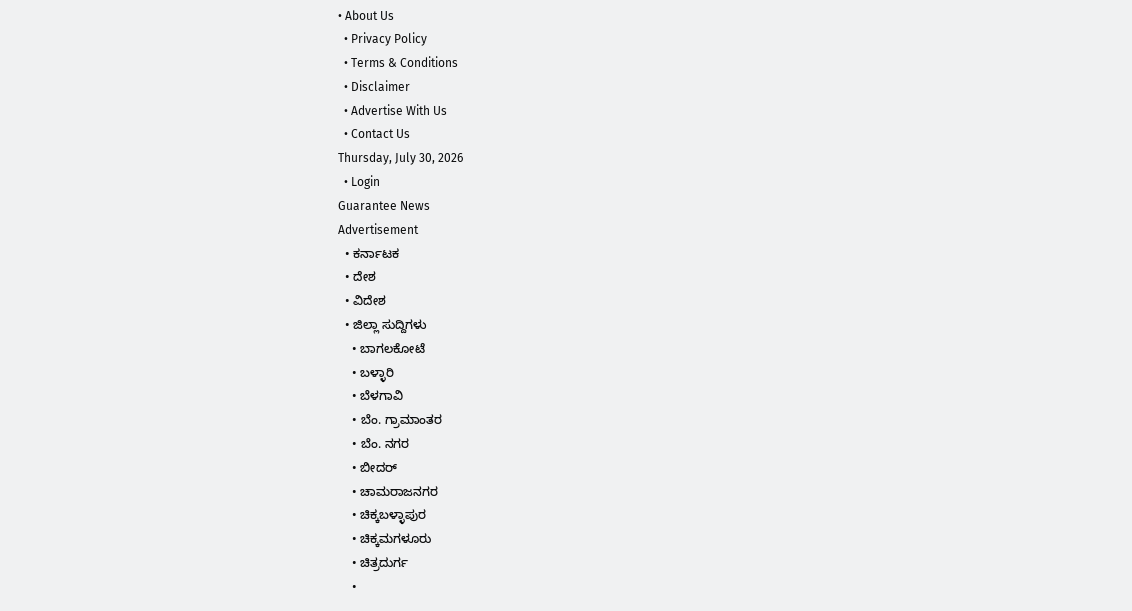• About Us
  • Privacy Policy
  • Terms & Conditions
  • Disclaimer
  • Advertise With Us
  • Contact Us
Thursday, July 30, 2026
  • Login
Guarantee News
Advertisement
  • ಕರ್ನಾಟಕ
  • ದೇಶ
  • ವಿದೇಶ
  • ಜಿಲ್ಲಾ ಸುದ್ದಿಗಳು
    • ಬಾಗಲಕೋಟೆ
    • ಬಳ್ಳಾರಿ
    • ಬೆಳಗಾವಿ
    • ಬೆಂ. ಗ್ರಾಮಾಂತರ
    • ಬೆಂ. ನಗರ
    • ಬೀದರ್
    • ಚಾಮರಾಜನಗರ
    • ಚಿಕ್ಕಬಳ್ಳಾಪುರ
    • ಚಿಕ್ಕಮಗಳೂರು
    • ಚಿತ್ರದುರ್ಗ
    •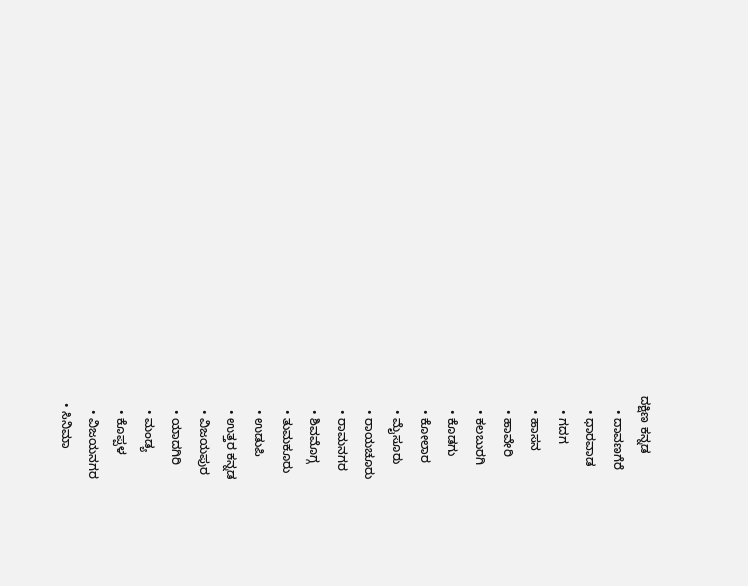ದಕ್ಷಿಣ ಕನ್ನಡ
    • ದಾವಣಗೆರೆ
    • ಧಾರವಾಡ
    • ಗದಗ
    • ಹಾಸನ
    • ಹಾವೇರಿ
    • ಕಲಬುರಗಿ
    • ಕೊಡಗು
    • ಕೋಲಾರ
    • ಮೈಸೂರು
    • ರಾಯಚೂರು
    • ರಾಮನಗರ
    • ಶಿವಮೊಗ್ಗ
    • ತುಮಕೂರು
    • ಉಡುಪಿ
    • ಉತ್ತರ ಕನ್ನಡ
    • ವಿಜಯಪುರ
    • ಯಾದಗಿರಿ
    • ಮಂಡ್ಯ
    • ಕೊಪ್ಪಳ
    • ವಿಜಯನಗರ
  • ಸಿನಿಮಾ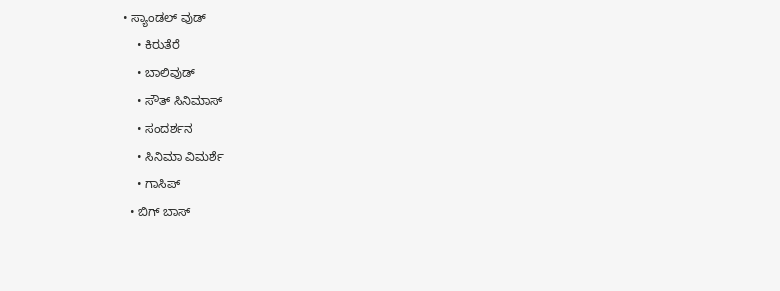• ಸ್ಯಾಂಡಲ್ ವುಡ್
    • ಕಿರುತೆರೆ
    • ಬಾಲಿವುಡ್
    • ಸೌತ್ ಸಿನಿಮಾಸ್
    • ಸಂದರ್ಶನ
    • ಸಿನಿಮಾ ವಿಮರ್ಶೆ
    • ಗಾಸಿಪ್
  • ಬಿಗ್ ಬಾಸ್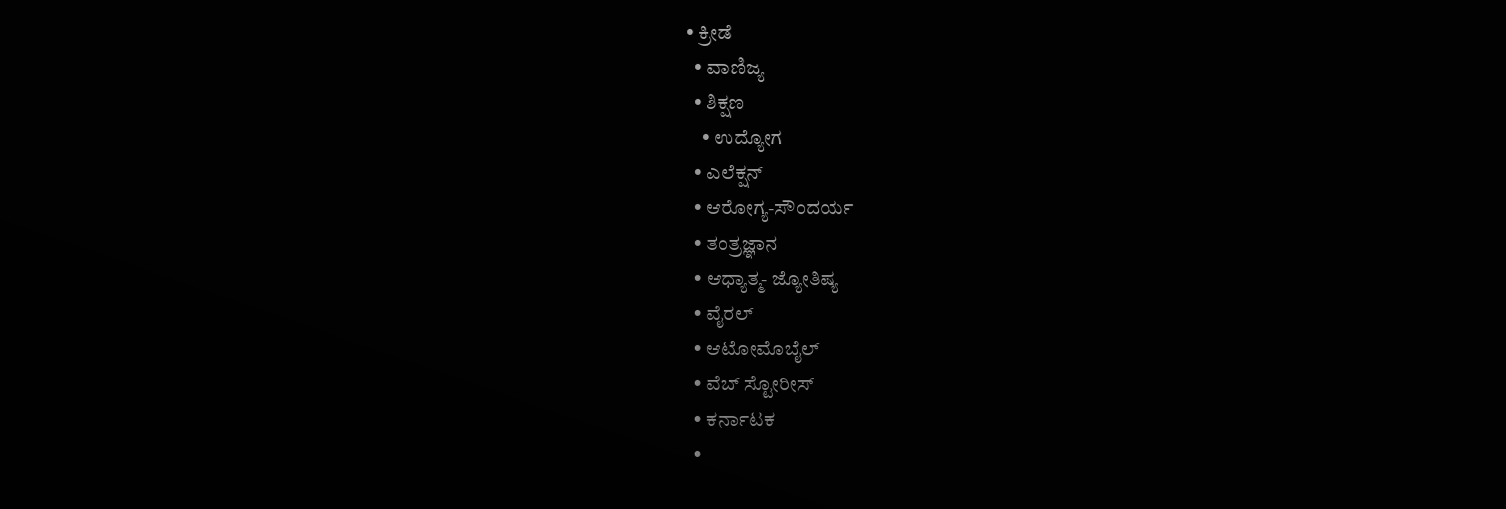• ಕ್ರೀಡೆ
  • ವಾಣಿಜ್ಯ
  • ಶಿಕ್ಷಣ
    • ಉದ್ಯೋಗ
  • ಎಲೆಕ್ಷನ್
  • ಆರೋಗ್ಯ-ಸೌಂದರ್ಯ
  • ತಂತ್ರಜ್ಞಾನ
  • ಆಧ್ಯಾತ್ಮ- ಜ್ಯೋತಿಷ್ಯ
  • ವೈರಲ್
  • ಆಟೋಮೊಬೈಲ್
  • ವೆಬ್ ಸ್ಟೋರೀಸ್
  • ಕರ್ನಾಟಕ
  •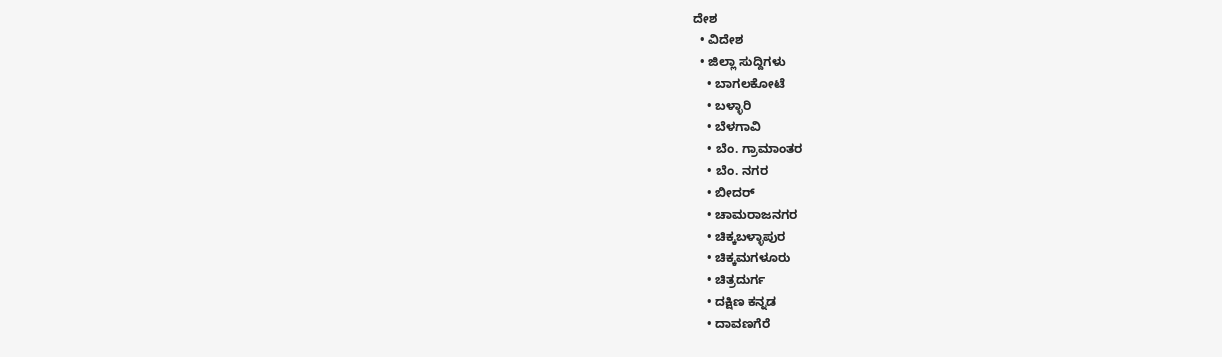ದೇಶ
  • ವಿದೇಶ
  • ಜಿಲ್ಲಾ ಸುದ್ದಿಗಳು
    • ಬಾಗಲಕೋಟೆ
    • ಬಳ್ಳಾರಿ
    • ಬೆಳಗಾವಿ
    • ಬೆಂ. ಗ್ರಾಮಾಂತರ
    • ಬೆಂ. ನಗರ
    • ಬೀದರ್
    • ಚಾಮರಾಜನಗರ
    • ಚಿಕ್ಕಬಳ್ಳಾಪುರ
    • ಚಿಕ್ಕಮಗಳೂರು
    • ಚಿತ್ರದುರ್ಗ
    • ದಕ್ಷಿಣ ಕನ್ನಡ
    • ದಾವಣಗೆರೆ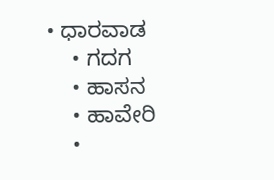• ಧಾರವಾಡ
    • ಗದಗ
    • ಹಾಸನ
    • ಹಾವೇರಿ
    •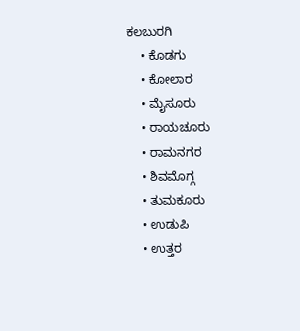ಕಲಬುರಗಿ
    • ಕೊಡಗು
    • ಕೋಲಾರ
    • ಮೈಸೂರು
    • ರಾಯಚೂರು
    • ರಾಮನಗರ
    • ಶಿವಮೊಗ್ಗ
    • ತುಮಕೂರು
    • ಉಡುಪಿ
    • ಉತ್ತರ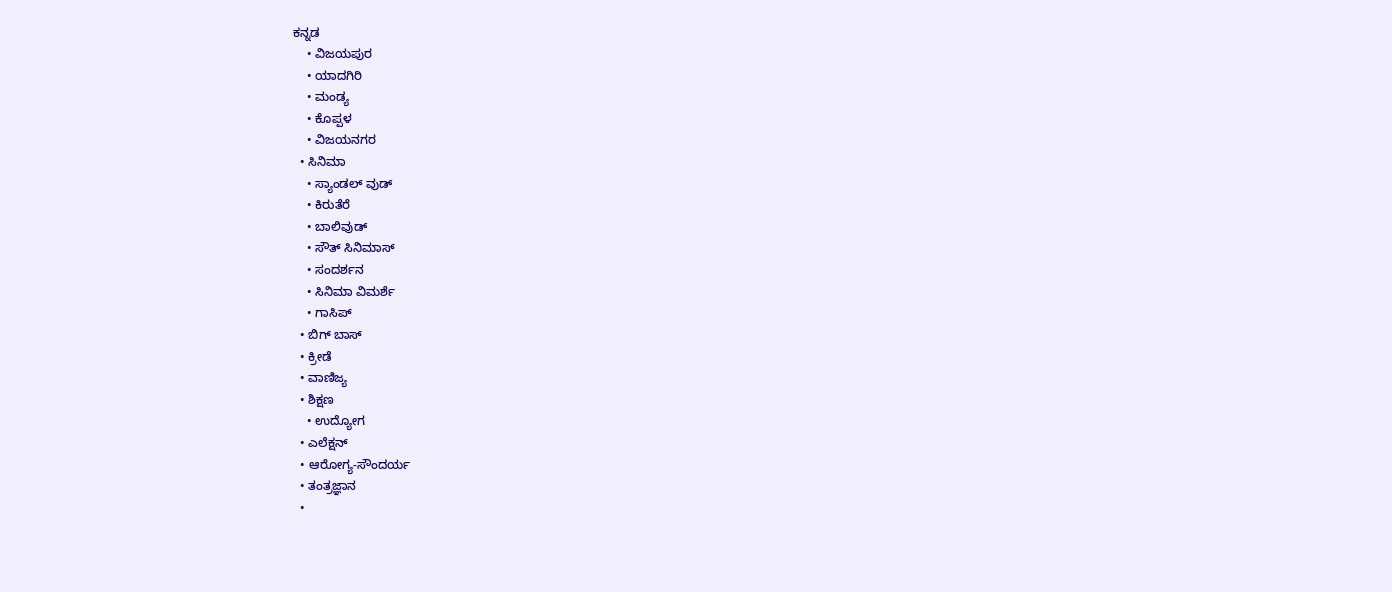ಕನ್ನಡ
    • ವಿಜಯಪುರ
    • ಯಾದಗಿರಿ
    • ಮಂಡ್ಯ
    • ಕೊಪ್ಪಳ
    • ವಿಜಯನಗರ
  • ಸಿನಿಮಾ
    • ಸ್ಯಾಂಡಲ್ ವುಡ್
    • ಕಿರುತೆರೆ
    • ಬಾಲಿವುಡ್
    • ಸೌತ್ ಸಿನಿಮಾಸ್
    • ಸಂದರ್ಶನ
    • ಸಿನಿಮಾ ವಿಮರ್ಶೆ
    • ಗಾಸಿಪ್
  • ಬಿಗ್ ಬಾಸ್
  • ಕ್ರೀಡೆ
  • ವಾಣಿಜ್ಯ
  • ಶಿಕ್ಷಣ
    • ಉದ್ಯೋಗ
  • ಎಲೆಕ್ಷನ್
  • ಆರೋಗ್ಯ-ಸೌಂದರ್ಯ
  • ತಂತ್ರಜ್ಞಾನ
  •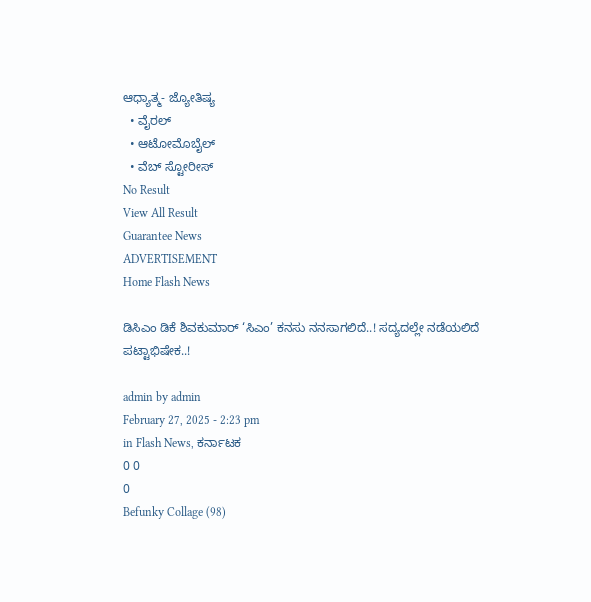ಆಧ್ಯಾತ್ಮ- ಜ್ಯೋತಿಷ್ಯ
  • ವೈರಲ್
  • ಆಟೋಮೊಬೈಲ್
  • ವೆಬ್ ಸ್ಟೋರೀಸ್
No Result
View All Result
Guarantee News
ADVERTISEMENT
Home Flash News

ಡಿಸಿಎಂ ಡಿಕೆ ಶಿವಕುಮಾರ್ ‘ಸಿಎಂ’ ಕನಸು ನನಸಾಗಲಿದೆ..! ಸದ್ಯದಲ್ಲೇ ನಡೆಯಲಿದೆ ಪಟ್ಟಾಭಿಷೇಕ..!

admin by admin
February 27, 2025 - 2:23 pm
in Flash News, ಕರ್ನಾಟಕ
0 0
0
Befunky Collage (98)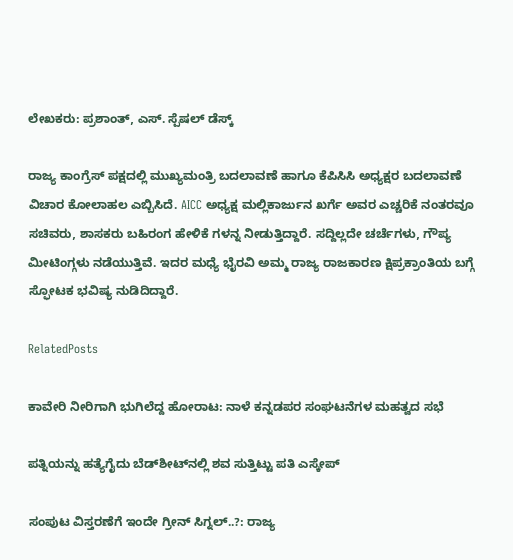ಲೇಖಕರು: ಪ್ರಶಾಂತ್, ಎಸ್‌‌. ಸ್ಪೆಷಲ್ ಡೆಸ್ಕ್

ರಾಜ್ಯ ಕಾಂಗ್ರೆಸ್ ಪಕ್ಷದಲ್ಲಿ ಮುಖ್ಯಮಂತ್ರಿ ಬದಲಾವಣೆ ಹಾಗೂ ಕೆಪಿಸಿಸಿ ಅಧ್ಯಕ್ಷರ ಬದಲಾವಣೆ ವಿಚಾರ ಕೋಲಾಹಲ ಎಬ್ಬಿಸಿದೆ. AICC ಅಧ್ಯಕ್ಷ ಮಲ್ಲಿಕಾರ್ಜುನ ಖರ್ಗೆ ಅವರ ಎಚ್ಚರಿಕೆ ನಂತರವೂ ಸಚಿವರು, ಶಾಸಕರು ಬಹಿರಂಗ ಹೇಳಿಕೆ ಗಳನ್ನ ನೀಡುತ್ತಿದ್ದಾರೆ. ಸದ್ದಿಲ್ಲದೇ ಚರ್ಚೆಗಳು, ಗೌಪ್ಯ ಮೀಟಿಂಗ್ಗಳು ನಡೆಯುತ್ತಿವೆ. ಇದರ ಮಧ್ಯೆ ಭೈರವಿ ಅಮ್ಮ ರಾಜ್ಯ ರಾಜಕಾರಣ ಕ್ಷಿಪ್ರಕ್ರಾಂತಿಯ ಬಗ್ಗೆ ಸ್ಫೋಟಕ ಭವಿಷ್ಯ ನುಡಿದಿದ್ದಾರೆ.

RelatedPosts

ಕಾವೇರಿ ನೀರಿಗಾಗಿ ಭುಗಿಲೆದ್ದ ಹೋರಾಟ: ನಾಳೆ ಕನ್ನಡಪರ ಸಂಘಟನೆಗಳ ಮಹತ್ವದ ಸಭೆ

ಪತ್ನಿಯನ್ನು ಹತ್ಯೆಗೈದು ಬೆಡ್‌ಶೀಟ್‌ನಲ್ಲಿ ಶವ ಸುತ್ತಿಟ್ಟು ಪತಿ ಎಸ್ಕೇಪ್

ಸಂಪುಟ ವಿಸ್ತರಣೆಗೆ ಇಂದೇ ಗ್ರೀನ್‌ ಸಿಗ್ನಲ್‌..?: ರಾಜ್ಯ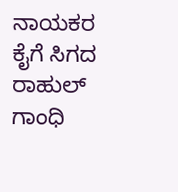ನಾಯಕರ ಕೈಗೆ ಸಿಗದ ರಾಹುಲ್ ಗಾಂಧಿ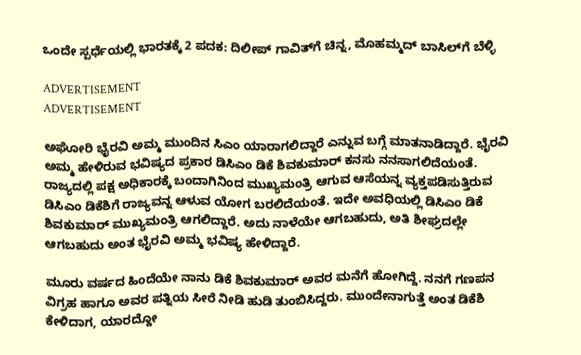ಒಂದೇ ಸ್ಪರ್ಧೆಯಲ್ಲಿ ಭಾರತಕ್ಕೆ 2 ಪದಕ: ದಿಲೀಪ್‌ ಗಾವಿತ್‌ಗೆ ಚಿನ್ನ, ಮೊಹಮ್ಮದ್ ಬಾಸಿಲ್‌ಗೆ ಬೆಳ್ಳಿ

ADVERTISEMENT
ADVERTISEMENT

ಅಘೋರಿ ಭೈರವಿ ಅಮ್ಮ ಮುಂದಿನ ಸಿಎಂ ಯಾರಾಗಲಿದ್ದಾರೆ ಎನ್ನುವ ಬಗ್ಗೆ ಮಾತನಾಡಿದ್ದಾರೆ. ಭೈರವಿ ಅಮ್ಮ ಹೇಳಿರುವ ಭವಿಷ್ಯದ ಪ್ರಕಾರ ಡಿಸಿಎಂ ಡಿಕೆ ಶಿವಕುಮಾರ್ ಕನಸು ನನಸಾಗಲಿದೆಯಂತೆ. ರಾಜ್ಯದಲ್ಲಿ ಪಕ್ಷ ಅಧಿಕಾರಕ್ಕೆ ಬಂದಾಗಿನಿಂದ ಮುಖ್ಯಮಂತ್ರಿ ಆಗುವ ಆಸೆಯನ್ನ ವ್ಯಕ್ತಪಡಿಸುತ್ತಿರುವ ಡಿಸಿಎಂ ಡಿಕೆಶಿಗೆ ರಾಜ್ಯವನ್ನ ಆಳುವ ಯೋಗ ಬರಲಿದೆಯಂತೆ. ಇದೇ ಅವಧಿಯಲ್ಲಿ ಡಿಸಿಎಂ ಡಿಕೆ ಶಿವಕುಮಾರ್ ಮುಖ್ಯಮಂತ್ರಿ ಆಗಲಿದ್ದಾರೆ. ಅದು ನಾಳೆಯೇ ಆಗಬಹುದು, ಅತಿ ಶೀಘ್ರದಲ್ಲೇ ಆಗಬಹುದು ಅಂತ ಭೈರವಿ ಅಮ್ಮ ಭವಿಷ್ಯ ಹೇಳಿದ್ದಾರೆ.

ಮೂರು ವರ್ಷದ ಹಿಂದೆಯೇ ನಾನು ಡಿಕೆ ಶಿವಕುಮಾರ್ ಅವರ ಮನೆಗೆ ಹೋಗಿದ್ದೆ. ನನಗೆ ಗಣಪನ ವಿಗ್ರಹ ಹಾಗೂ ಅವರ ಪತ್ನಿಯ ಸೀರೆ ನೀಡಿ ಹುಡಿ ತುಂಬಿಸಿದ್ದರು. ಮುಂದೇನಾಗುತ್ತೆ ಅಂತ ಡಿಕೆಶಿ ಕೇಳಿದಾಗ, ಯಾರದ್ದೋ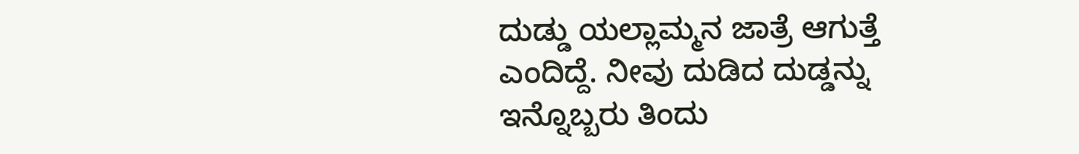ದುಡ್ಡು ಯಲ್ಲಾಮ್ಮನ ಜಾತ್ರೆ ಆಗುತ್ತೆ ಎಂದಿದ್ದೆ. ನೀವು ದುಡಿದ ದುಡ್ಡನ್ನು ಇನ್ನೊಬ್ಬರು ತಿಂದು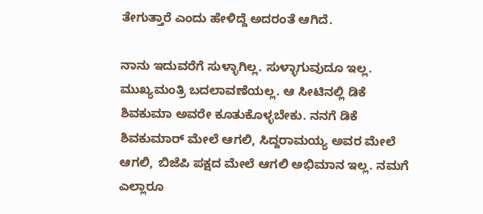ತೇಗುತ್ತಾರೆ ಎಂದು ಹೇಳಿದ್ದೆ ಅದರಂತೆ ಆಗಿದೆ.

ನಾನು ಇದುವರೆಗೆ ಸುಳ್ಳಾಗಿಲ್ಲ. ಸುಳ್ಳಾಗುವುದೂ ಇಲ್ಲ. ಮುಖ್ಯಮಂತ್ರಿ ಬದಲಾವಣೆಯಲ್ಲ. ಆ ಸೀಟಿನಲ್ಲಿ ಡಿಕೆ ಶಿವಕುಮಾ ಅವರೇ ಕೂತುಕೊಳ್ಳಬೇಕು. ನನಗೆ ಡಿಕೆ ಶಿವಕುಮಾರ್ ಮೇಲೆ ಆಗಲಿ, ಸಿದ್ದರಾಮಯ್ಯ ಅವರ ಮೇಲೆ ಆಗಲಿ, ಬಿಜೆಪಿ ಪಕ್ಷದ ಮೇಲೆ ಆಗಲಿ ಅಭಿಮಾನ ಇಲ್ಲ. ನಮಗೆ ಎಲ್ಲಾರೂ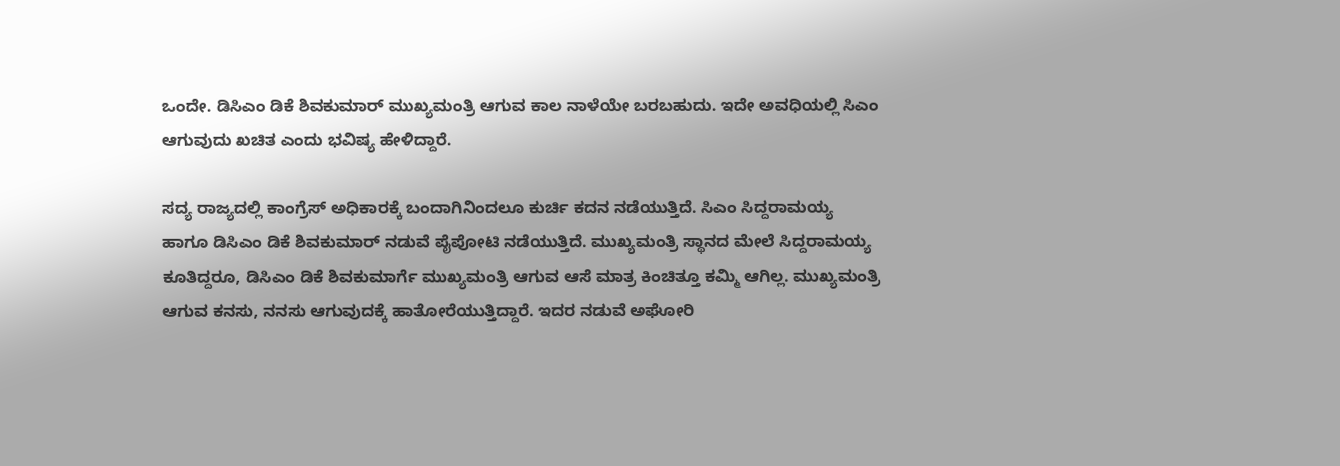ಒಂದೇ. ಡಿಸಿಎಂ ಡಿಕೆ ಶಿವಕುಮಾರ್ ಮುಖ್ಯಮಂತ್ರಿ ಆಗುವ ಕಾಲ ನಾಳೆಯೇ ಬರಬಹುದು. ಇದೇ ಅವಧಿಯಲ್ಲಿ ಸಿಎಂ ಆಗುವುದು ಖಚಿತ ಎಂದು ಭವಿಷ್ಯ ಹೇಳಿದ್ದಾರೆ.

ಸದ್ಯ ರಾಜ್ಯದಲ್ಲಿ ಕಾಂಗ್ರೆಸ್ ಅಧಿಕಾರಕ್ಕೆ ಬಂದಾಗಿನಿಂದಲೂ ಕುರ್ಚಿ ಕದನ ನಡೆಯುತ್ತಿದೆ. ಸಿಎಂ ಸಿದ್ದರಾಮಯ್ಯ ಹಾಗೂ ಡಿಸಿಎಂ ಡಿಕೆ ಶಿವಕುಮಾರ್ ನಡುವೆ ಪೈಪೋಟಿ ನಡೆಯುತ್ತಿದೆ. ಮುಖ್ಯಮಂತ್ರಿ ಸ್ಥಾನದ ಮೇಲೆ ಸಿದ್ದರಾಮಯ್ಯ ಕೂತಿದ್ದರೂ, ಡಿಸಿಎಂ ಡಿಕೆ ಶಿವಕುಮಾರ್ಗೆ ಮುಖ್ಯಮಂತ್ರಿ ಆಗುವ ಆಸೆ ಮಾತ್ರ ಕಿಂಚಿತ್ತೂ ಕಮ್ಮಿ ಆಗಿಲ್ಲ. ಮುಖ್ಯಮಂತ್ರಿ ಆಗುವ ಕನಸು, ನನಸು ಆಗುವುದಕ್ಕೆ ಹಾತೋರೆಯುತ್ತಿದ್ದಾರೆ. ಇದರ ನಡುವೆ ಅಘೋರಿ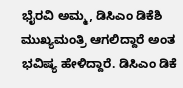ಭೈರವಿ ಅಮ್ಮ, ಡಿಸಿಎಂ ಡಿಕೆಶಿ ಮುಖ್ಯಮಂತ್ರಿ ಆಗಲಿದ್ದಾರೆ ಅಂತ ಭವಿಷ್ಯ ಹೇಳಿದ್ದಾರೆ. ಡಿಸಿಎಂ ಡಿಕೆ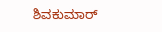ಶಿವಕುಮಾರ್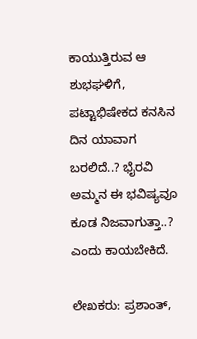ಕಾಯುತ್ತಿರುವ ಆ ಶುಭಘಳಿಗೆ, ಪಟ್ಟಾಭಿಷೇಕದ ಕನಸಿನ ದಿನ ಯಾವಾಗ ಬರಲಿದೆ..? ಭೈರವಿ ಅಮ್ಮನ ಈ ಭವಿಷ್ಯವೂ ಕೂಡ ನಿಜವಾಗುತ್ತಾ..? ಎಂದು ಕಾಯಬೇಕಿದೆ.

ಲೇಖಕರು: ಪ್ರಶಾಂತ್,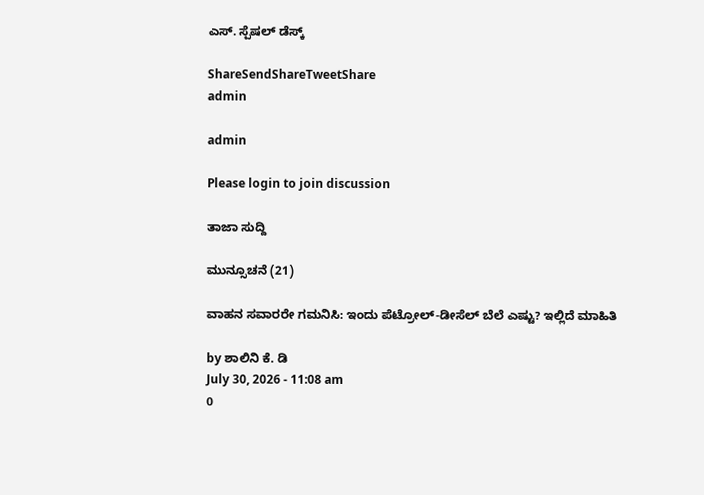ಎಸ್‌. ಸ್ಪೆಷಲ್ ಡೆಸ್ಕ್

ShareSendShareTweetShare
admin

admin

Please login to join discussion

ತಾಜಾ ಸುದ್ದಿ

ಮುನ್ಸೂಚನೆ (21)

ವಾಹನ ಸವಾರರೇ ಗಮನಿಸಿ: ಇಂದು ಪೆಟ್ರೋಲ್-ಡೀಸೆಲ್ ಬೆಲೆ ಎಷ್ಟು? ಇಲ್ಲಿದೆ ಮಾಹಿತಿ

by ಶಾಲಿನಿ ಕೆ. ಡಿ
July 30, 2026 - 11:08 am
0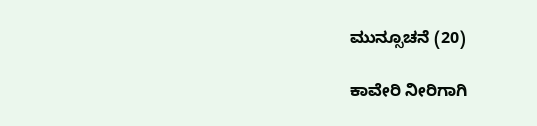ಮುನ್ಸೂಚನೆ (20)

ಕಾವೇರಿ ನೀರಿಗಾಗಿ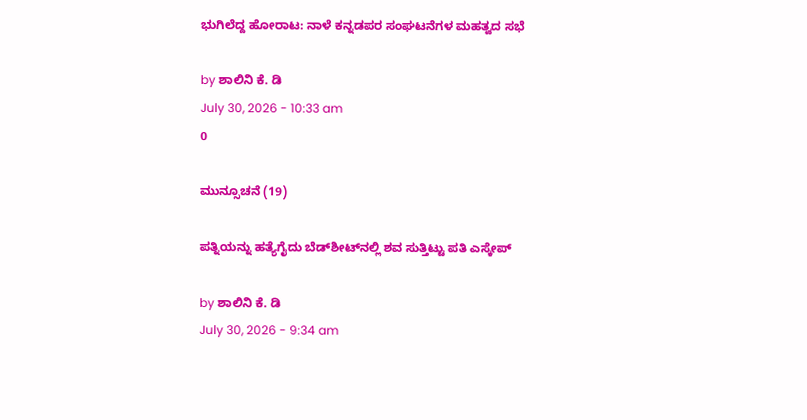ಭುಗಿಲೆದ್ದ ಹೋರಾಟ: ನಾಳೆ ಕನ್ನಡಪರ ಸಂಘಟನೆಗಳ ಮಹತ್ವದ ಸಭೆ

by ಶಾಲಿನಿ ಕೆ. ಡಿ
July 30, 2026 - 10:33 am
0

ಮುನ್ಸೂಚನೆ (19)

ಪತ್ನಿಯನ್ನು ಹತ್ಯೆಗೈದು ಬೆಡ್‌ಶೀಟ್‌ನಲ್ಲಿ ಶವ ಸುತ್ತಿಟ್ಟು ಪತಿ ಎಸ್ಕೇಪ್

by ಶಾಲಿನಿ ಕೆ. ಡಿ
July 30, 2026 - 9:34 am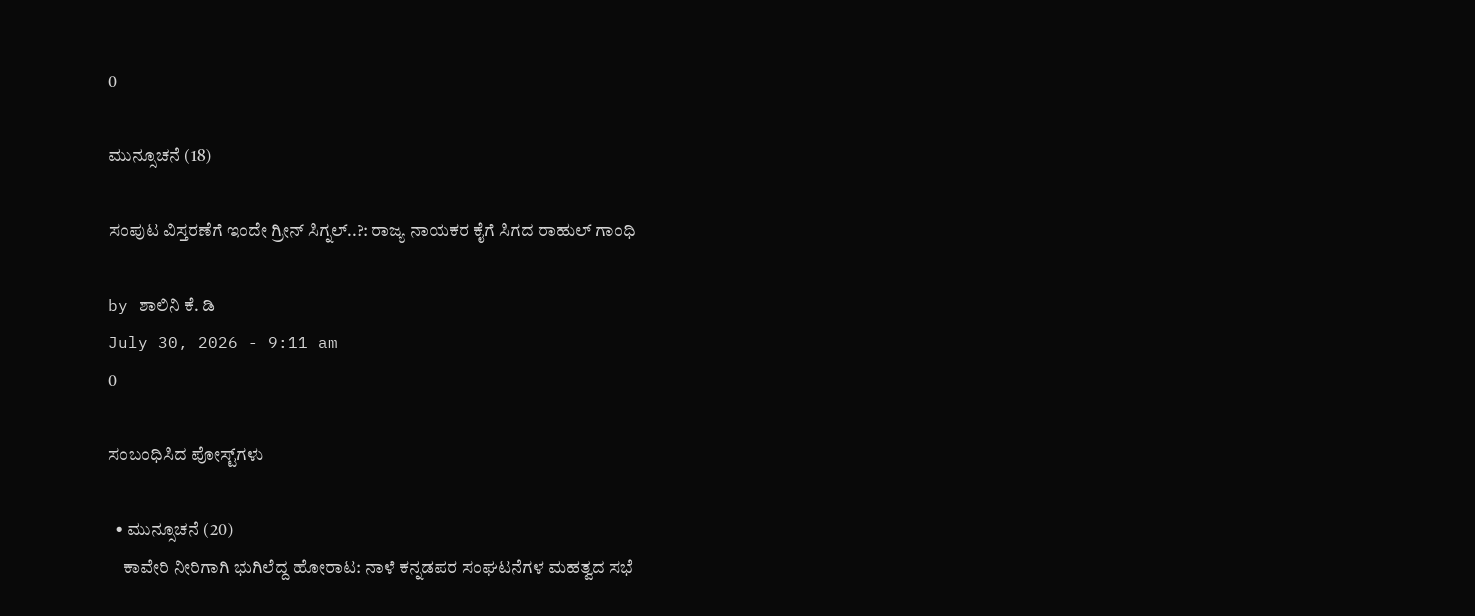0

ಮುನ್ಸೂಚನೆ (18)

ಸಂಪುಟ ವಿಸ್ತರಣೆಗೆ ಇಂದೇ ಗ್ರೀನ್‌ ಸಿಗ್ನಲ್‌..?: ರಾಜ್ಯ ನಾಯಕರ ಕೈಗೆ ಸಿಗದ ರಾಹುಲ್ ಗಾಂಧಿ

by ಶಾಲಿನಿ ಕೆ. ಡಿ
July 30, 2026 - 9:11 am
0

ಸಂಬಂಧಿಸಿದ ಪೋಸ್ಟ್‌ಗಳು

  • ಮುನ್ಸೂಚನೆ (20)
    ಕಾವೇರಿ ನೀರಿಗಾಗಿ ಭುಗಿಲೆದ್ದ ಹೋರಾಟ: ನಾಳೆ ಕನ್ನಡಪರ ಸಂಘಟನೆಗಳ ಮಹತ್ವದ ಸಭೆ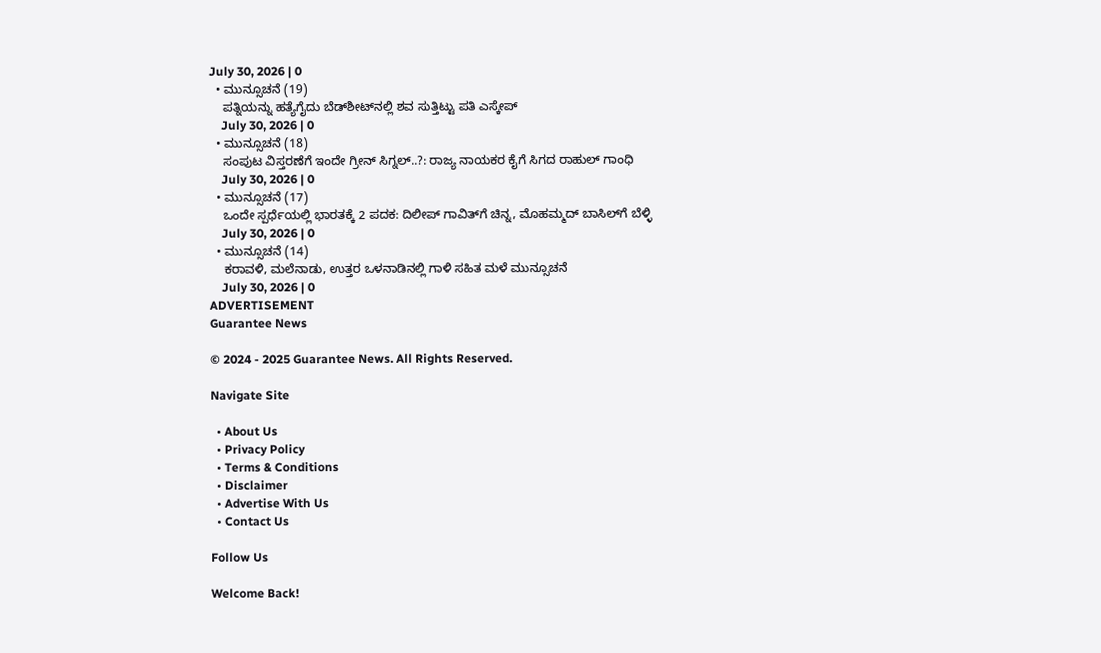July 30, 2026 | 0
  • ಮುನ್ಸೂಚನೆ (19)
    ಪತ್ನಿಯನ್ನು ಹತ್ಯೆಗೈದು ಬೆಡ್‌ಶೀಟ್‌ನಲ್ಲಿ ಶವ ಸುತ್ತಿಟ್ಟು ಪತಿ ಎಸ್ಕೇಪ್
    July 30, 2026 | 0
  • ಮುನ್ಸೂಚನೆ (18)
    ಸಂಪುಟ ವಿಸ್ತರಣೆಗೆ ಇಂದೇ ಗ್ರೀನ್‌ ಸಿಗ್ನಲ್‌..?: ರಾಜ್ಯ ನಾಯಕರ ಕೈಗೆ ಸಿಗದ ರಾಹುಲ್ ಗಾಂಧಿ
    July 30, 2026 | 0
  • ಮುನ್ಸೂಚನೆ (17)
    ಒಂದೇ ಸ್ಪರ್ಧೆಯಲ್ಲಿ ಭಾರತಕ್ಕೆ 2 ಪದಕ: ದಿಲೀಪ್‌ ಗಾವಿತ್‌ಗೆ ಚಿನ್ನ, ಮೊಹಮ್ಮದ್ ಬಾಸಿಲ್‌ಗೆ ಬೆಳ್ಳಿ
    July 30, 2026 | 0
  • ಮುನ್ಸೂಚನೆ (14)
    ಕರಾವಳಿ, ಮಲೆನಾಡು, ಉತ್ತರ ಒಳನಾಡಿನಲ್ಲಿ ಗಾಳಿ ಸಹಿತ ಮಳೆ ಮುನ್ಸೂಚನೆ
    July 30, 2026 | 0
ADVERTISEMENT
Guarantee News

© 2024 - 2025 Guarantee News. All Rights Reserved.

Navigate Site

  • About Us
  • Privacy Policy
  • Terms & Conditions
  • Disclaimer
  • Advertise With Us
  • Contact Us

Follow Us

Welcome Back!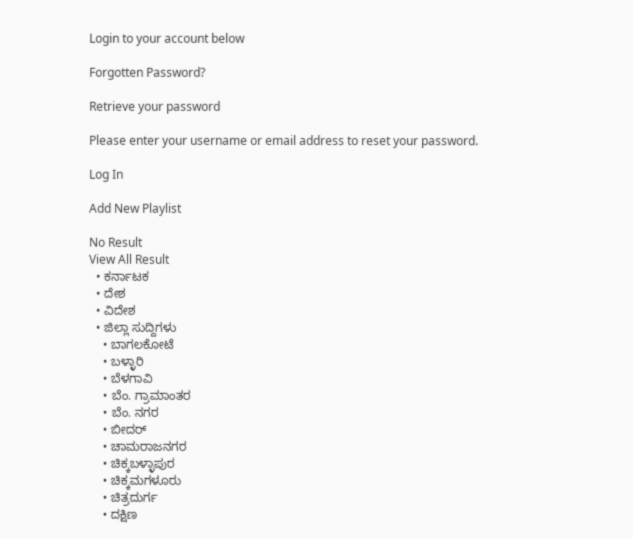Login to your account below

Forgotten Password?

Retrieve your password

Please enter your username or email address to reset your password.

Log In

Add New Playlist

No Result
View All Result
  • ಕರ್ನಾಟಕ
  • ದೇಶ
  • ವಿದೇಶ
  • ಜಿಲ್ಲಾ ಸುದ್ದಿಗಳು
    • ಬಾಗಲಕೋಟೆ
    • ಬಳ್ಳಾರಿ
    • ಬೆಳಗಾವಿ
    • ಬೆಂ. ಗ್ರಾಮಾಂತರ
    • ಬೆಂ. ನಗರ
    • ಬೀದರ್
    • ಚಾಮರಾಜನಗರ
    • ಚಿಕ್ಕಬಳ್ಳಾಪುರ
    • ಚಿಕ್ಕಮಗಳೂರು
    • ಚಿತ್ರದುರ್ಗ
    • ದಕ್ಷಿಣ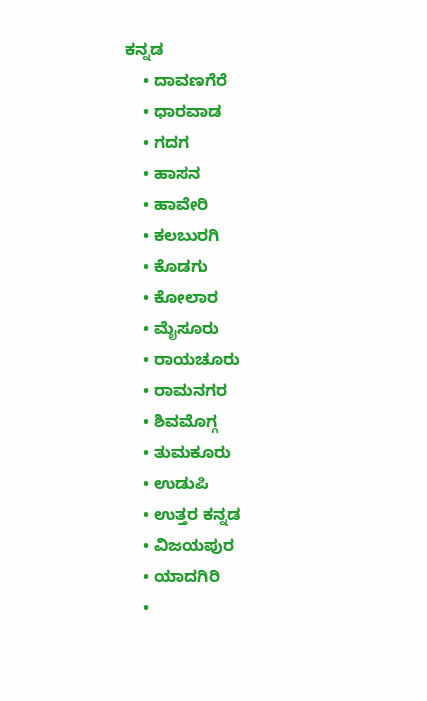ಕನ್ನಡ
    • ದಾವಣಗೆರೆ
    • ಧಾರವಾಡ
    • ಗದಗ
    • ಹಾಸನ
    • ಹಾವೇರಿ
    • ಕಲಬುರಗಿ
    • ಕೊಡಗು
    • ಕೋಲಾರ
    • ಮೈಸೂರು
    • ರಾಯಚೂರು
    • ರಾಮನಗರ
    • ಶಿವಮೊಗ್ಗ
    • ತುಮಕೂರು
    • ಉಡುಪಿ
    • ಉತ್ತರ ಕನ್ನಡ
    • ವಿಜಯಪುರ
    • ಯಾದಗಿರಿ
    •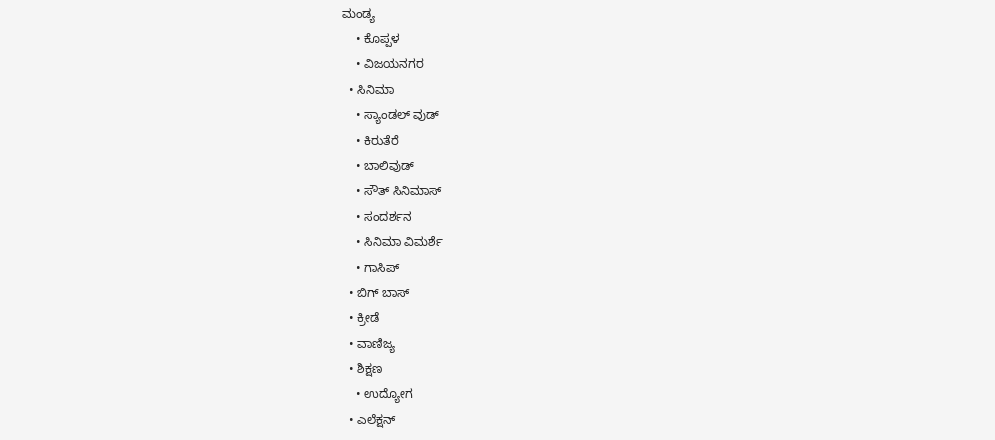ಮಂಡ್ಯ
    • ಕೊಪ್ಪಳ
    • ವಿಜಯನಗರ
  • ಸಿನಿಮಾ
    • ಸ್ಯಾಂಡಲ್ ವುಡ್
    • ಕಿರುತೆರೆ
    • ಬಾಲಿವುಡ್
    • ಸೌತ್ ಸಿನಿಮಾಸ್
    • ಸಂದರ್ಶನ
    • ಸಿನಿಮಾ ವಿಮರ್ಶೆ
    • ಗಾಸಿಪ್
  • ಬಿಗ್ ಬಾಸ್
  • ಕ್ರೀಡೆ
  • ವಾಣಿಜ್ಯ
  • ಶಿಕ್ಷಣ
    • ಉದ್ಯೋಗ
  • ಎಲೆಕ್ಷನ್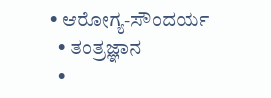• ಆರೋಗ್ಯ-ಸೌಂದರ್ಯ
  • ತಂತ್ರಜ್ಞಾನ
  •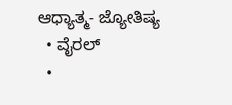ಆಧ್ಯಾತ್ಮ- ಜ್ಯೋತಿಷ್ಯ
  • ವೈರಲ್
  •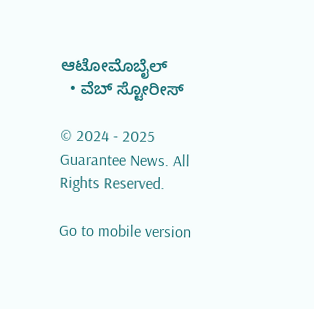ಆಟೋಮೊಬೈಲ್
  • ವೆಬ್ ಸ್ಟೋರೀಸ್

© 2024 - 2025 Guarantee News. All Rights Reserved.

Go to mobile version